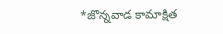*జొన్నవాడ కామాక్షిత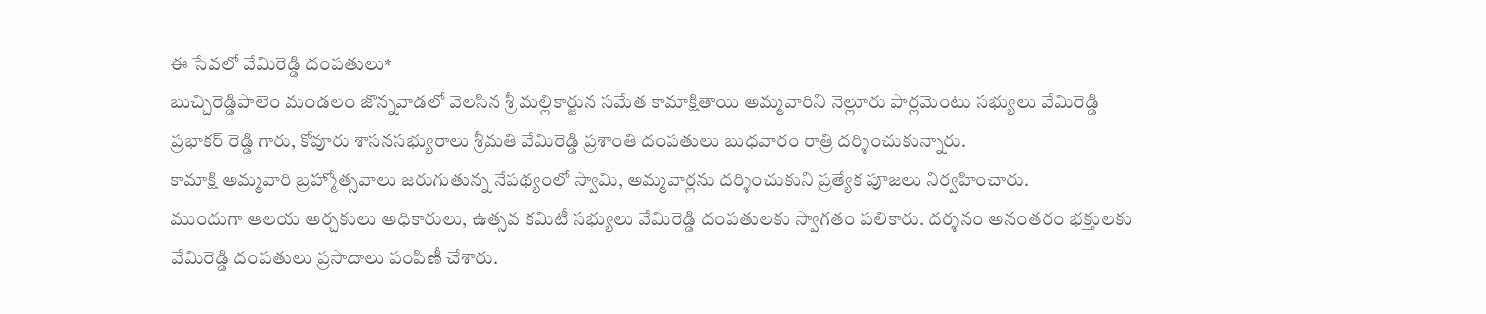ఈ సేవలో వేమిరెడ్డి దంపతులు*
బుచ్చిరెడ్డిపాలెం మండలం జొన్నవాడలో వెలసిన శ్రీ మల్లికార్జున సమేత కామాక్షితాయి అమ్మవారిని నెల్లూరు పార్లమెంటు సభ్యులు వేమిరెడ్డి ప్రభాకర్ రెడ్డి గారు, కోవూరు శాసనసభ్యురాలు శ్రీమతి వేమిరెడ్డి ప్రశాంతి దంపతులు బుధవారం రాత్రి దర్శించుకున్నారు.
కామాక్షి అమ్మవారి బ్రహ్మోత్సవాలు జరుగుతున్న నేపథ్యంలో స్వామి, అమ్మవార్లను దర్శించుకుని ప్రత్యేక పూజలు నిర్వహించారు.
ముందుగా ఆలయ అర్చకులు అధికారులు, ఉత్సవ కమిటీ సభ్యులు వేమిరెడ్డి దంపతులకు స్వాగతం పలికారు. దర్శనం అనంతరం భక్తులకు వేమిరెడ్డి దంపతులు ప్రసాదాలు పంపిణీ చేశారు.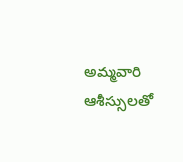అమ్మవారి ఆశీస్సులతో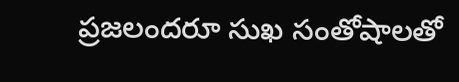ప్రజలందరూ సుఖ సంతోషాలతో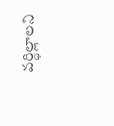వర్ధిల్లాలని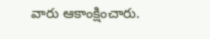వారు ఆకాంక్షించారు.